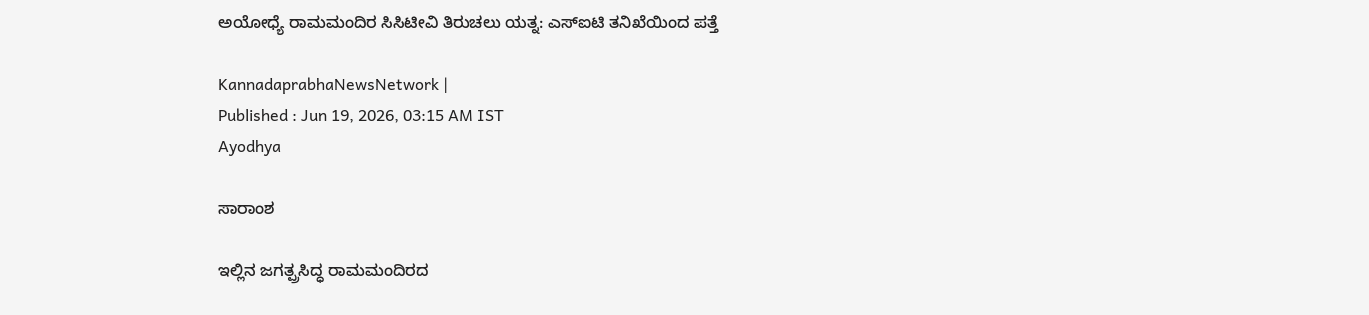ಅಯೋಧ್ಯೆ ರಾಮಮಂದಿರ ಸಿಸಿಟೀವಿ ತಿರುಚಲು ಯತ್ನ: ಎಸ್‌ಐಟಿ ತನಿಖೆಯಿಂದ ಪತ್ತೆ

KannadaprabhaNewsNetwork |
Published : Jun 19, 2026, 03:15 AM IST
Ayodhya

ಸಾರಾಂಶ

ಇಲ್ಲಿನ ಜಗತ್ಪ್ರಸಿದ್ಧ ರಾಮಮಂದಿರದ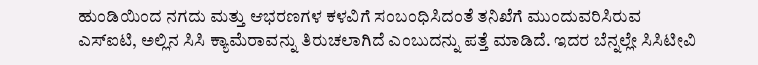ಹುಂಡಿಯಿಂದ ನಗದು ಮತ್ತು ಆಭರಣಗಳ ಕಳವಿಗೆ ಸಂಬಂಧಿಸಿದಂತೆ ತನಿಖೆಗೆ ಮುಂದುವರಿಸಿರುವ ಎಸ್‌ಐಟಿ, ಅಲ್ಲಿನ ಸಿಸಿ ಕ್ಯಾಮೆರಾವನ್ನು ತಿರುಚಲಾಗಿದೆ ಎಂಬುದನ್ನು ಪತ್ತೆ ಮಾಡಿದೆ. ಇದರ ಬೆನ್ನಲ್ಲೇ ಸಿಸಿಟೀವಿ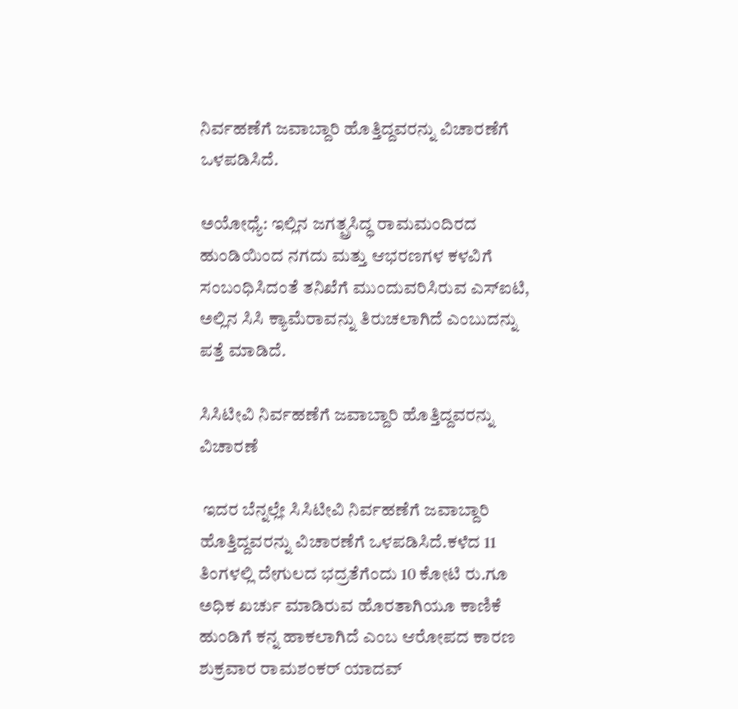ನಿರ್ವಹಣೆಗೆ ಜವಾಬ್ದಾರಿ ಹೊತ್ತಿದ್ದವರನ್ನು ವಿಚಾರಣೆಗೆ ಒಳಪಡಿಸಿದೆ.

ಅಯೋಧ್ಯೆ: ಇಲ್ಲಿನ ಜಗತ್ಪ್ರಸಿದ್ಧ ರಾಮಮಂದಿರದ ಹುಂಡಿಯಿಂದ ನಗದು ಮತ್ತು ಆಭರಣಗಳ ಕಳವಿಗೆ ಸಂಬಂಧಿಸಿದಂತೆ ತನಿಖೆಗೆ ಮುಂದುವರಿಸಿರುವ ಎಸ್‌ಐಟಿ, ಅಲ್ಲಿನ ಸಿಸಿ ಕ್ಯಾಮೆರಾವನ್ನು ತಿರುಚಲಾಗಿದೆ ಎಂಬುದನ್ನು ಪತ್ತೆ ಮಾಡಿದೆ.

ಸಿಸಿಟೀವಿ ನಿರ್ವಹಣೆಗೆ ಜವಾಬ್ದಾರಿ ಹೊತ್ತಿದ್ದವರನ್ನು ವಿಚಾರಣೆ

 ಇದರ ಬೆನ್ನಲ್ಲೇ ಸಿಸಿಟೀವಿ ನಿರ್ವಹಣೆಗೆ ಜವಾಬ್ದಾರಿ ಹೊತ್ತಿದ್ದವರನ್ನು ವಿಚಾರಣೆಗೆ ಒಳಪಡಿಸಿದೆ.ಕಳೆದ 11 ತಿಂಗಳಲ್ಲಿ ದೇಗುಲದ ಭದ್ರತೆಗೆಂದು 10 ಕೋಟಿ ರು.ಗೂ ಅಧಿಕ ಖರ್ಚು ಮಾಡಿರುವ ಹೊರತಾಗಿಯೂ ಕಾಣಿಕೆ ಹುಂಡಿಗೆ ಕನ್ನ ಹಾಕಲಾಗಿದೆ ಎಂಬ ಆರೋಪದ ಕಾರಣ ಶುಕ್ರವಾರ ರಾಮಶಂಕರ್ ಯಾದವ್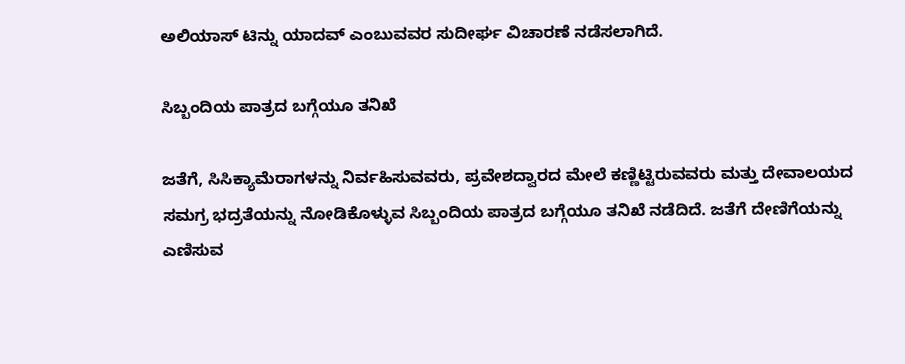ಅಲಿಯಾಸ್ ಟಿನ್ನು ಯಾದವ್‌ ಎಂಬುವವರ ಸುದೀರ್ಘ ವಿಚಾರಣೆ ನಡೆಸಲಾಗಿದೆ.

ಸಿಬ್ಬಂದಿಯ ಪಾತ್ರದ ಬಗ್ಗೆಯೂ ತನಿಖೆ

ಜತೆಗೆ, ಸಿಸಿಕ್ಯಾಮೆರಾಗಳನ್ನು ನಿರ್ವಹಿಸುವವರು, ಪ್ರವೇಶದ್ವಾರದ ಮೇಲೆ ಕಣ್ಣಿಟ್ಟಿರುವವರು ಮತ್ತು ದೇವಾಲಯದ ಸಮಗ್ರ ಭದ್ರತೆಯನ್ನು ನೋಡಿಕೊಳ್ಳುವ ಸಿಬ್ಬಂದಿಯ ಪಾತ್ರದ ಬಗ್ಗೆಯೂ ತನಿಖೆ ನಡೆದಿದೆ. ಜತೆಗೆ ದೇಣಿಗೆಯನ್ನು ಎಣಿಸುವ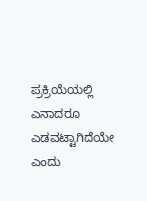ಪ್ರಕ್ರಿಯೆಯಲ್ಲಿ ಎನಾದರೂ ಎಡವಟ್ಟಾಗಿದೆಯೇ ಎಂದು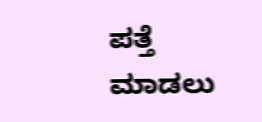ಪತ್ತೆ ಮಾಡಲು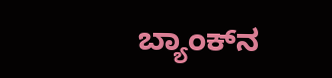ಬ್ಯಾಂಕ್‌ನ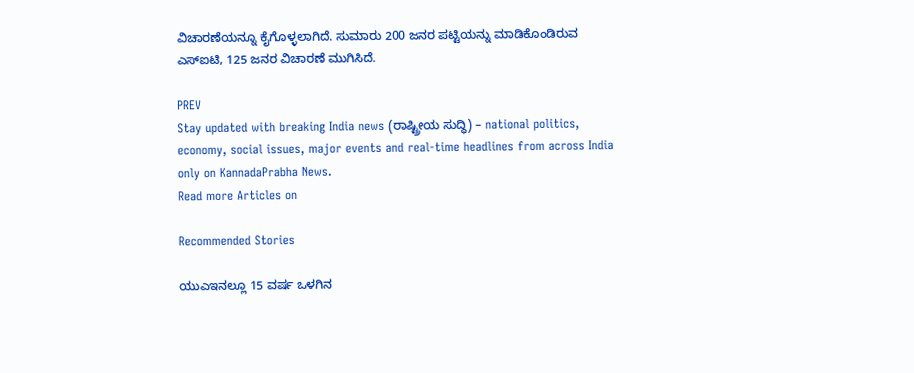ವಿಚಾರಣೆಯನ್ನೂ ಕೈಗೊಳ್ಳಲಾಗಿದೆ. ಸುಮಾರು 200 ಜನರ ಪಟ್ಟಿಯನ್ನು ಮಾಡಿಕೊಂಡಿರುವ ಎಸ್‌ಐಟಿ, 125 ಜನರ ವಿಚಾರಣೆ ಮುಗಿಸಿದೆ.

PREV
Stay updated with breaking India news (ರಾಷ್ಟ್ರೀಯ ಸುದ್ಧಿ) – national politics, economy, social issues, major events and real‑time headlines from across India only on KannadaPrabha News.
Read more Articles on

Recommended Stories

ಯುಎಇನಲ್ಲೂ 15 ವರ್ಷ ಒಳಗಿನ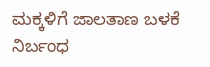ಮಕ್ಕಳಿಗೆ ಜಾಲತಾಣ ಬಳಕೆ ನಿರ್ಬಂಧ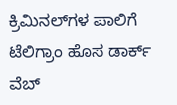ಕ್ರಿಮಿನಲ್‌ಗಳ ಪಾಲಿಗೆ ಟೆಲಿಗ್ರಾಂ ಹೊಸ ಡಾರ್ಕ್‌ ವೆಬ್‌